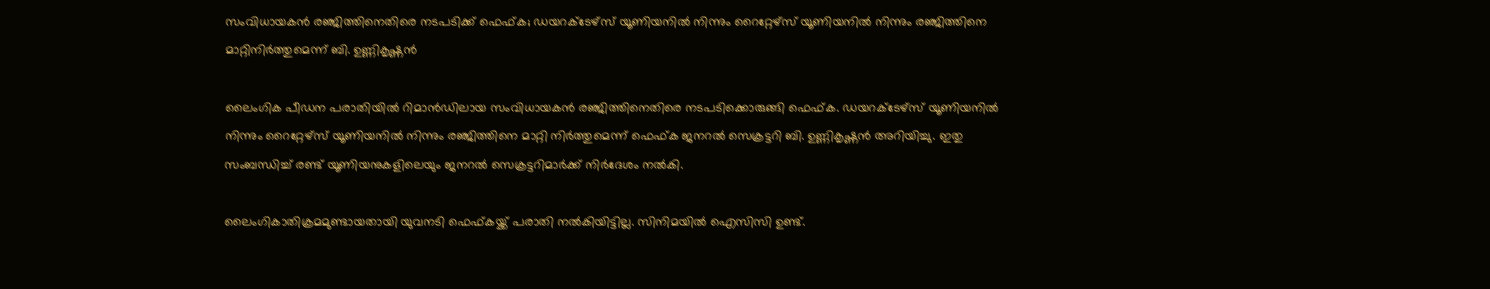സംവിധായകൻ രഞ്ജിത്തിനെതിരെ നടപടിക്ക് ഫെഫ്ക; ഡയറക്‌ടേഴ്‌സ് യൂണിയനിൽ നിന്നും റൈറ്റേഴ്സ് യൂണിയനിൽ നിന്നും രഞ്ജിത്തിനെ മാറ്റിനിർത്തുമെന്ന് ബി. ഉണ്ണികൃഷ്ണൻ

ലൈംഗിക പീഡന പരാതിയിൽ റിമാൻഡിലായ സംവിധായകൻ രഞ്ജിത്തിനെതിരെ നടപടിക്കൊരുങ്ങി ഫെഫ്ക. ഡയറക്‌ടേഴ്‌സ് യൂണിയനിൽ നിന്നും റൈറ്റേഴ്സ് യൂണിയനിൽ നിന്നും രഞ്ജിത്തിനെ മാറ്റി നിർത്തുമെന്ന് ഫെഫ്ക ജനറൽ സെക്രട്ടറി ബി. ഉണ്ണികൃഷ്ണൻ അറിയിച്ചു. ഇതു സംബന്ധിച്ച് രണ്ട് യൂണിയനുകളിലെയും ജനറൽ സെക്രട്ടറിമാർക്ക് നിർദേശം നൽകി.

ലൈംഗികാതിക്രമമുണ്ടായതായി യുവനടി ഫെഫ്കയ്ക്ക് പരാതി നൽകിയിട്ടില്ല. സിനിമയിൽ ഐസിസി ഉണ്ട്.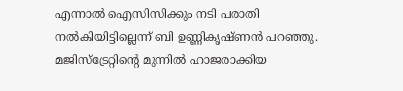എന്നാൽ ഐസിസിക്കും നടി പരാതി നൽകിയിട്ടില്ലെന്ന് ബി ഉണ്ണികൃഷ്ണൻ പറഞ്ഞു. മജിസ്ട്രേറ്റിൻ്റെ മുന്നിൽ ഹാജരാക്കിയ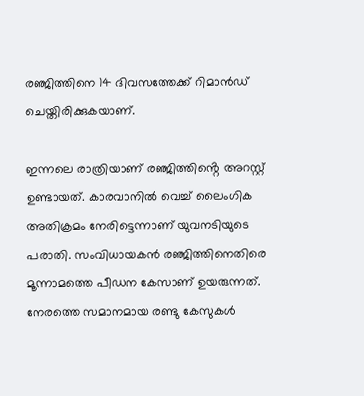രഞ്ജിത്തിനെ 14 ദിവസത്തേക്ക് റിമാൻഡ് ചെയ്തിരിക്കുകയാണ്.

ഇന്നലെ രാത്രിയാണ് രഞ്ജിത്തിൻ്റെ അറസ്റ്റ് ഉണ്ടായത്. കാരവാനിൽ വെച്ച് ലൈംഗിക അതിക്രമം നേരിട്ടെന്നാണ് യുവനടിയുടെ പരാതി. സംവിധായകൻ രഞ്ജിത്തിനെതിരെ മൂന്നാമത്തെ പീഡന കേസാണ് ഉയരുന്നത്. നേരത്തെ സമാനമായ രണ്ടു കേസുകൾ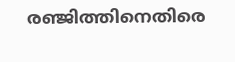രഞ്ജിത്തിനെതിരെ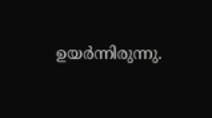ഉയർന്നിരുന്നു.